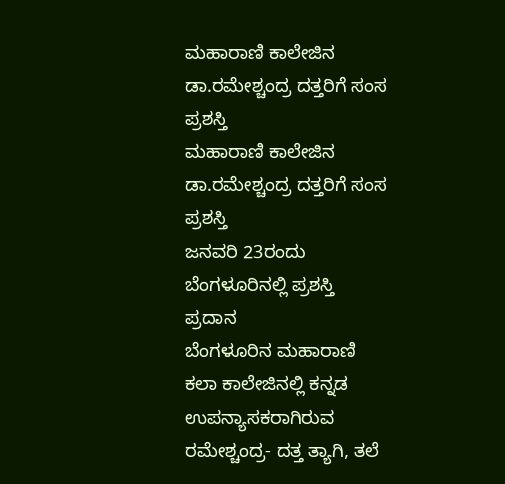ಮಹಾರಾಣಿ ಕಾಲೇಜಿನ ಡಾ.ರಮೇಶ್ಚಂದ್ರ ದತ್ತರಿಗೆ ಸಂಸ ಪ್ರಶಸ್ತಿ
ಮಹಾರಾಣಿ ಕಾಲೇಜಿನ ಡಾ.ರಮೇಶ್ಚಂದ್ರ ದತ್ತರಿಗೆ ಸಂಸ ಪ್ರಶಸ್ತಿ
ಜನವರಿ 23ರಂದು ಬೆಂಗಳೂರಿನಲ್ಲಿ ಪ್ರಶಸ್ತಿ ಪ್ರದಾನ
ಬೆಂಗಳೂರಿನ ಮಹಾರಾಣಿ ಕಲಾ ಕಾಲೇಜಿನಲ್ಲಿ ಕನ್ನಡ ಉಪನ್ಯಾಸಕರಾಗಿರುವ ರಮೇಶ್ಚಂದ್ರ- ದತ್ತ ತ್ಯಾಗಿ, ತಲೆ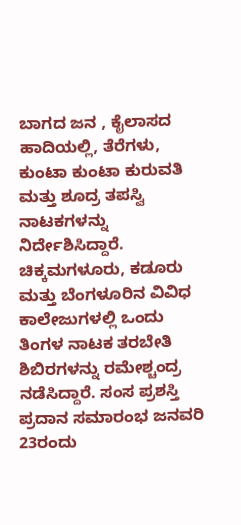ಬಾಗದ ಜನ , ಕೈಲಾಸದ ಹಾದಿಯಲ್ಲಿ, ತೆರೆಗಳು, ಕುಂಟಾ ಕುಂಟಾ ಕುರುವತಿ ಮತ್ತು ಶೂದ್ರ ತಪಸ್ವಿ ನಾಟಕಗಳನ್ನು ನಿರ್ದೇಶಿಸಿದ್ದಾರೆ.
ಚಿಕ್ಕಮಗಳೂರು, ಕಡೂರು ಮತ್ತು ಬೆಂಗಳೂರಿನ ವಿವಿಧ ಕಾಲೇಜುಗಳಲ್ಲಿ ಒಂದು ತಿಂಗಳ ನಾಟಕ ತರಬೇತಿ ಶಿಬಿರಗಳನ್ನು ರಮೇಶ್ಚಂದ್ರ ನಡೆಸಿದ್ದಾರೆ. ಸಂಸ ಪ್ರಶಸ್ತಿ ಪ್ರದಾನ ಸಮಾರಂಭ ಜನವರಿ 23ರಂದು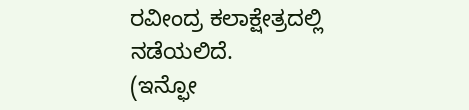ರವೀಂದ್ರ ಕಲಾಕ್ಷೇತ್ರದಲ್ಲಿ ನಡೆಯಲಿದೆ.
(ಇನ್ಫೋ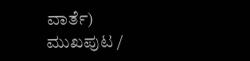ವಾರ್ತೆ)
ಮುಖಪುಟ /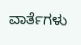ವಾರ್ತೆಗಳು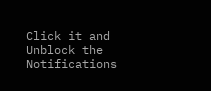Click it and Unblock the Notifications